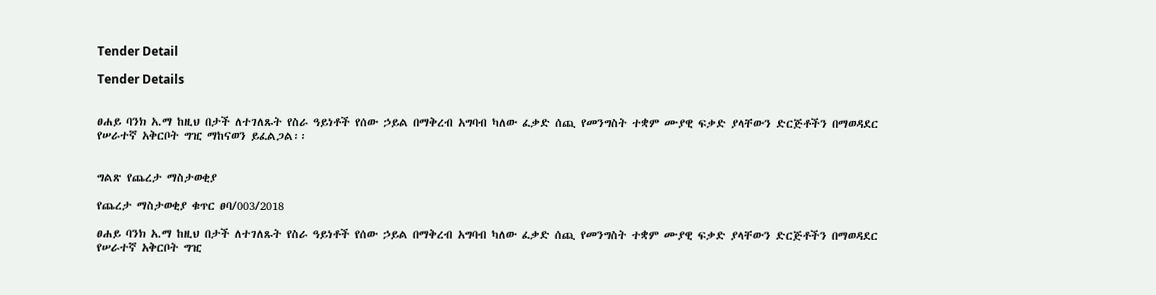Tender Detail

Tender Details


ፀሐይ ባንክ አ.ማ ከዚህ በታች ለተገለጹት የስራ ዓይነቶች የሰው ኃይል በማቅረብ አግባብ ካለው ፈቃድ ሰጪ የመንግስት ተቋም ሙያዊ ፍቃድ ያላቸውን ድርጅቶችን በማወዳደር የሠራተኛ አቅርቦት ግዢ ማከናወን ይፈልጋል፡፡


ግልጽ የጨረታ ማስታወቂያ

የጨረታ ማስታወቂያ ቁጥር ፀባ/003/2018

ፀሐይ ባንክ አ.ማ ከዚህ በታች ለተገለጹት የስራ ዓይነቶች የሰው ኃይል በማቅረብ አግባብ ካለው ፈቃድ ሰጪ የመንግስት ተቋም ሙያዊ ፍቃድ ያላቸውን ድርጅቶችን በማወዳደር የሠራተኛ አቅርቦት ግዢ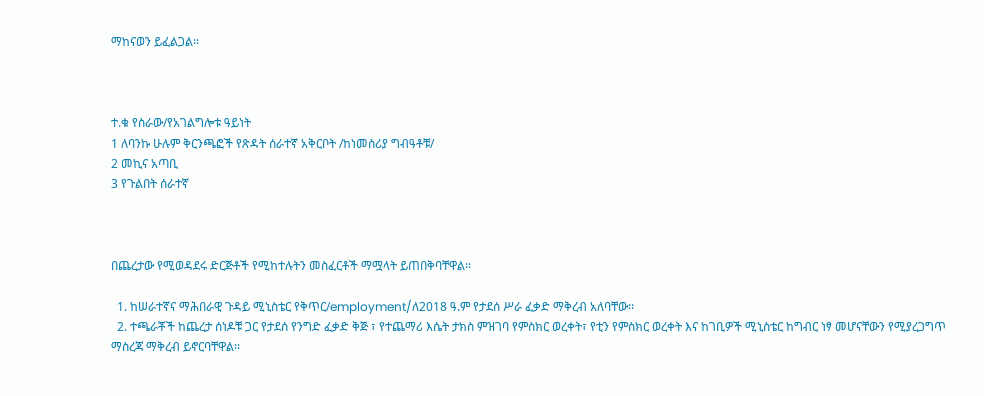ማከናወን ይፈልጋል፡፡



ተ.ቁ የስራው/የአገልግሎቱ ዓይነት
1 ለባንኩ ሁሉም ቅርንጫፎች የጽዳት ሰራተኛ አቅርቦት /ከነመስሪያ ግብዓቶቹ/
2 መኪና አጣቢ
3 የጉልበት ሰራተኛ



በጨረታው የሚወዳደሩ ድርጅቶች የሚከተሉትን መስፈርቶች ማሟላት ይጠበቅባቸዋል፡፡

  1. ከሠራተኛና ማሕበራዊ ጉዳይ ሚኒስቴር የቅጥር/employment/ለ2018 ዓ.ም የታደሰ ሥራ ፈቃድ ማቅረብ አለባቸው፡፡
  2. ተጫራቾች ከጨረታ ሰነዶቹ ጋር የታደሰ የንግድ ፈቃድ ቅጅ ፣ የተጨማሪ እሴት ታክስ ምዝገባ የምስክር ወረቀት፣ የቲን የምስክር ወረቀት እና ከገቢዎች ሚኒስቴር ከግብር ነፃ መሆናቸውን የሚያረጋግጥ ማስረጃ ማቅረብ ይኖርባቸዋል፡፡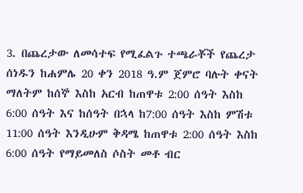3. በጨረታው ለመሳተፍ የሚፈልጉ ተጫራቾች የጨረታ ሰነዱን ከሐምሌ 20 ቀን 2018 ዓ.ም ጀምሮ ባሉት ቀናት ማለትም ከሰኞ እስከ አርብ ከጠዋቱ 2:00 ሰዓት እስከ 6:00 ሰዓት እና ከሰዓት በኋላ ከ7:00 ሰዓት እስከ ምሽቱ 11:00 ሰዓት እንዲሁም ቅዳሜ ከጠዋቱ 2:00 ሰዓት እስከ 6:00 ሰዓት የማይመለስ ሶስት መቶ ብር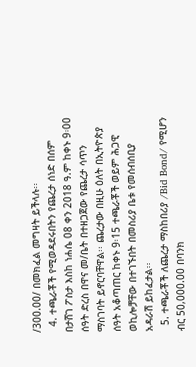/300.00/ በመክፈል መግዛት ይችላሉ፡፡
  4. ተጫራቾች የሚወዳደሩበትን የጨረታ ሰነድ በሰም በታሸገ ፖስታ እስከ ነሐሴ 08 ቀን 2018 ዓ.ም ከቀኑ 9፡00 ሰዓት ድረስ በዋና መ/ቤት በተዘጋጀው የጨረታ ሳጥን ማስገባት ይኖርባቸዋል፡፡ ጨረታው በዚሁ ዕለት በኢትዮጵያ ሰዓት አቆጣጠር ከቀኑ 9፡15 ተጫራቾች ወይም ሕጋዊ ወኪሎቻቸው በተገኙበት በመስሪያ ቤቱ የመሰብሰቢያ አዳራሽ ይከፈታል፡፡
  5. ተጫራቾች ለጨረታ ማስከበሪያ /Bid Bond/ የሚሆን ብር 50‚000.00 በባንክ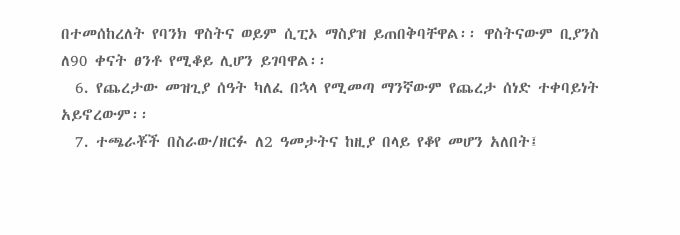በተመሰከረለት የባንክ ዋስትና ወይም ሲፒኦ ማስያዝ ይጠበቅባቸዋል፡፡ ዋስትናውም ቢያንስ ለ90 ቀናት ፀንቶ የሚቆይ ሊሆን ይገባዋል፡፡
  6. የጨረታው መዝጊያ ሰዓት ካለፈ በኋላ የሚመጣ ማንኛውም የጨረታ ሰነድ ተቀባይነት አይኖረውም፡፡
  7. ተጫራቾች በስራው/ዘርፉ ለ2 ዓመታትና ከዚያ በላይ የቆየ መሆን አለበት፤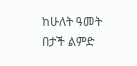ከሁለት ዓመት በታች ልምድ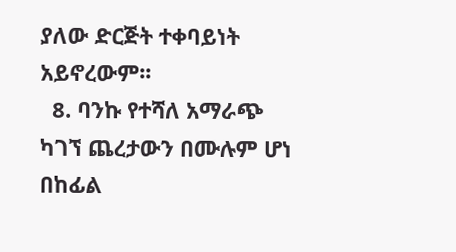ያለው ድርጅት ተቀባይነት አይኖረውም፡፡
  8. ባንኩ የተሻለ አማራጭ ካገኘ ጨረታውን በሙሉም ሆነ በከፊል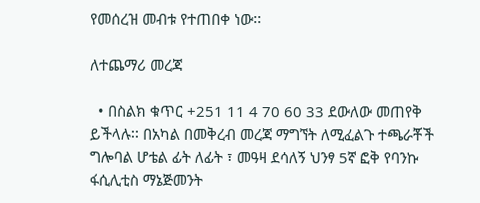የመሰረዝ መብቱ የተጠበቀ ነው፡፡

ለተጨማሪ መረጃ

  • በስልክ ቁጥር +251 11 4 70 60 33 ደውለው መጠየቅ ይችላሉ፡፡ በአካል በመቅረብ መረጃ ማግኘት ለሚፈልጉ ተጫራቾች ግሎባል ሆቴል ፊት ለፊት ፣ መዓዛ ደሳለኝ ህንፃ 5ኛ ፎቅ የባንኩ ፋሲሊቲስ ማኔጅመንት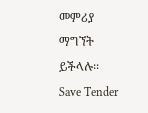መምሪያ ማግኘት ይችላሉ፡፡
Save Tender